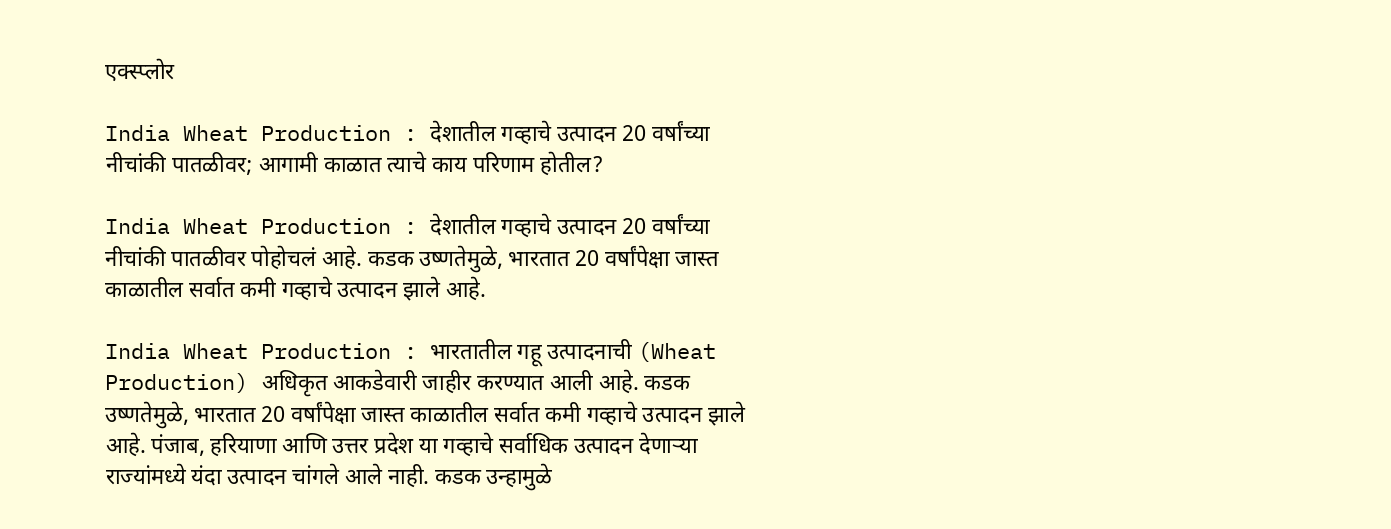एक्स्प्लोर

India Wheat Production : देशातील गव्हाचे उत्पादन 20 वर्षांच्या नीचांकी पातळीवर; आगामी काळात त्याचे काय परिणाम होतील?

India Wheat Production : देशातील गव्हाचे उत्पादन 20 वर्षांच्या नीचांकी पातळीवर पोहोचलं आहे. कडक उष्णतेमुळे, भारतात 20 वर्षांपेक्षा जास्त काळातील सर्वात कमी गव्हाचे उत्पादन झाले आहे.

India Wheat Production : भारतातील गहू उत्पादनाची (Wheat Production) अधिकृत आकडेवारी जाहीर करण्यात आली आहे. कडक उष्णतेमुळे, भारतात 20 वर्षांपेक्षा जास्त काळातील सर्वात कमी गव्हाचे उत्पादन झाले आहे. पंजाब, हरियाणा आणि उत्तर प्रदेश या गव्हाचे सर्वाधिक उत्पादन देणाऱ्या राज्यांमध्ये यंदा उत्पादन चांगले आले नाही. कडक उन्हामुळे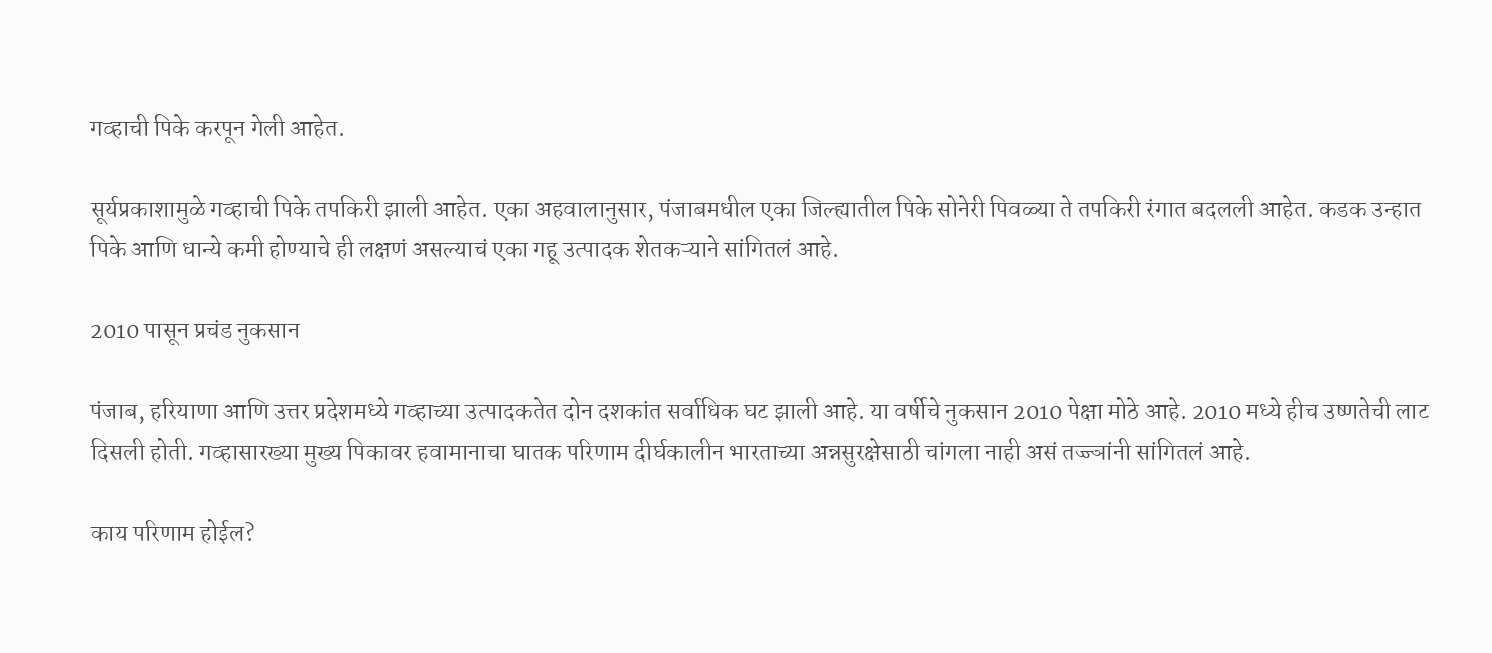गव्हाची पिके करपून गेली आहेत.

सूर्यप्रकाशामुळे गव्हाची पिके तपकिरी झाली आहेत. एका अहवालानुसार, पंजाबमधील एका जिल्ह्यातील पिके सोनेरी पिवळ्या ते तपकिरी रंगात बदलली आहेत. कडक उन्हात पिके आणि धान्ये कमी होण्याचे ही लक्षणं असल्याचं एका गहू उत्पादक शेतकऱ्याने सांगितलं आहे.

2010 पासून प्रचंड नुकसान

पंजाब, हरियाणा आणि उत्तर प्रदेशमध्ये गव्हाच्या उत्पादकतेत दोन दशकांत सर्वाधिक घट झाली आहे. या वर्षीचे नुकसान 2010 पेक्षा मोठे आहे. 2010 मध्ये हीच उष्णतेची लाट दिसली होती. गव्हासारख्या मुख्य पिकावर हवामानाचा घातक परिणाम दीर्घकालीन भारताच्या अन्नसुरक्षेसाठी चांगला नाही असं तज्ज्ञांनी सांगितलं आहे.

काय परिणाम होईल?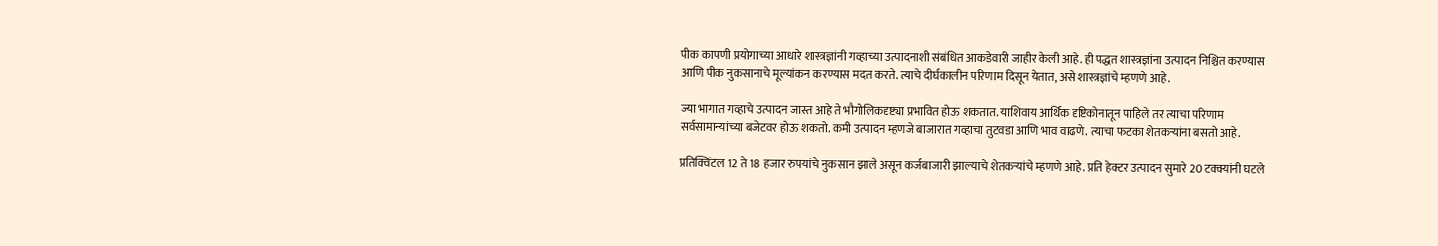पीक कापणी प्रयोगाच्या आधारे शास्त्रज्ञांनी गव्हाच्या उत्पादनाशी संबंधित आकडेवारी जाहीर केली आहे. ही पद्धत शास्त्रज्ञांना उत्पादन निश्चित करण्यास आणि पीक नुकसानाचे मूल्यांकन करण्यास मदत करते. त्याचे दीर्घकालीन परिणाम दिसून येतात, असे शास्त्रज्ञांचे म्हणणे आहे.

ज्या भागात गव्हाचे उत्पादन जास्त आहे ते भौगोलिकदृष्ट्या प्रभावित होऊ शकतात. याशिवाय आर्थिक दृष्टिकोनातून पाहिले तर त्याचा परिणाम सर्वसामान्यांच्या बजेटवर होऊ शकतो. कमी उत्पादन म्हणजे बाजारात गव्हाचा तुटवडा आणि भाव वाढणे. त्याचा फटका शेतकऱ्यांना बसतो आहे.

प्रतिक्विंटल 12 ते 18 हजार रुपयांचे नुकसान झाले असून कर्जबाजारी झाल्याचे शेतकऱ्यांचे म्हणणे आहे. प्रति हेक्टर उत्पादन सुमारे 20 टक्क्यांनी घटले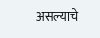असल्याचे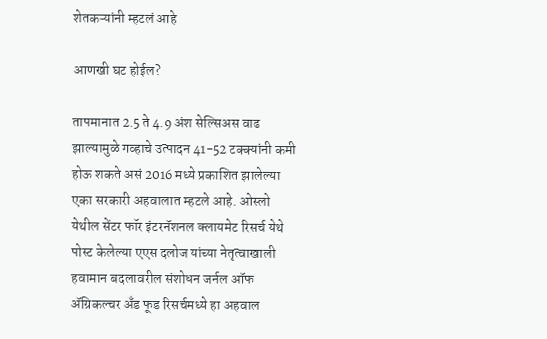शेतकऱ्यांनी म्हटलं आहे

आणखी घट होईल?

तापमानात 2.5 ते 4.9 अंश सेल्सिअस वाढ झाल्यामुळे गव्हाचे उत्पादन 41-52 टक्क्यांनी कमी होऊ शकते असं 2016 मध्ये प्रकाशित झालेल्या एका सरकारी अहवालात म्हटले आहे. ओस्लो येथील सेंटर फॉर इंटरनॅशनल क्लायमेट रिसर्च येथे पोस्ट केलेल्या एएस दलोज यांच्या नेतृत्वाखाली हवामान बदलावरील संशोधन जर्नल ऑफ ॲग्रिकल्चर अँड फूड रिसर्चमध्ये हा अहवाल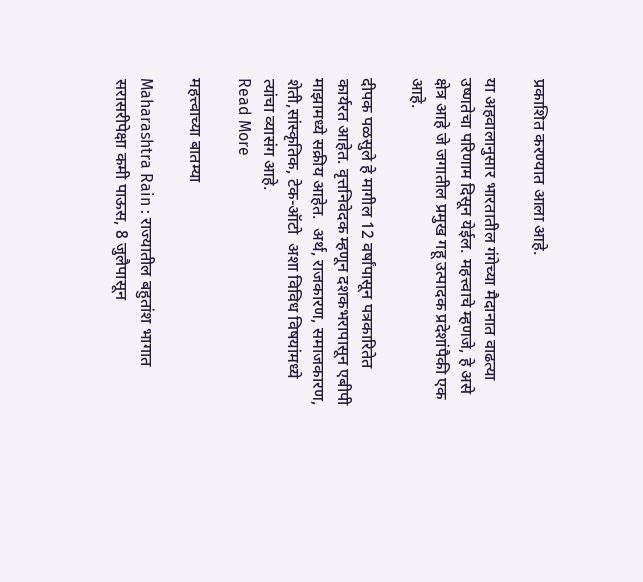प्रकाशित करण्यात आला आहे.

या अहवालानुसार भारतातील गंगेच्या मैदानात वाढत्या उष्णतेचा परिणाम दिसून येईल. महत्त्वाचे म्हणजे, हे असे क्षेत्र आहे जे जगातील प्रमुख गहू उत्पादक प्रदेशांपैकी एक आहे.

दीपक पळसुले हे मागील 12 वर्षांपासून पत्रकारितेत कार्यरत आहेत. वृत्तनिवेदक म्हणून दशकभरापासून एबीपी माझामध्ये सक्रीय आहेत.  अर्थ, राजकारण, समाजकारण, शेती,सांस्कृतिक, टेक-ऑटो  अशा विविध विषयांमध्ये त्यांचा व्यासंग आहे.
Read More

महत्त्वाच्या बातम्या

Maharashtra Rain : राज्यातील बहुतांश भागात सरासरीपेक्षा कमी पाऊस, 8 जुलैपासून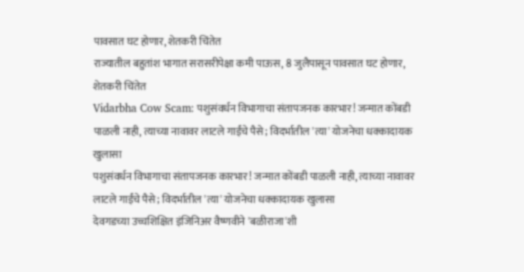पावसात घट होणार, शेतकरी चिंतेत
राज्यातील बहुतांश भागात सरासरीपेक्षा कमी पाऊस, 8 जुलैपासून पावसात घट होणार, शेतकरी चिंतेत
Vidarbha Cow Scam: पशुसंवर्धन विभागाचा संतापजनक कारभार! जन्मात कोंबडी पाळली नाही, त्याच्या नावावर लाटले गाईंचे पैसे; विदर्भातील 'त्या' योजनेचा धक्कादायक खुलासा
पशुसंवर्धन विभागाचा संतापजनक कारभार! जन्मात कोंबडी पाळली नाही, त्याच्या नावावर लाटले गाईंचे पैसे; विदर्भातील 'त्या' योजनेचा धक्कादायक खुलासा
देवगडच्या उच्चशिक्षित इंजिनिअर वैष्णवीने 'बळीराजा'शी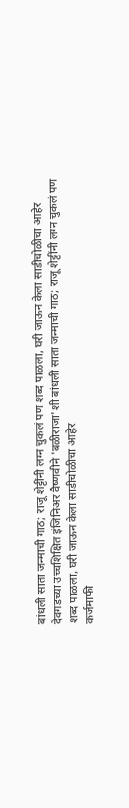बांधली साता जन्माची गाठ; राजू शेट्टींनी लग्न चुकलं पण शब्द पाळला, घरी जाऊन केला साडीचोळीचा आहेर
देवगडच्या उच्चशिक्षित इंजिनिअर वैष्णवीने 'बळीराजा'शी बांधली साता जन्माची गाठ; राजू शेट्टींनी लग्न चुकलं पण शब्द पाळला, घरी जाऊन केला साडीचोळीचा आहेर
कर्जमाफी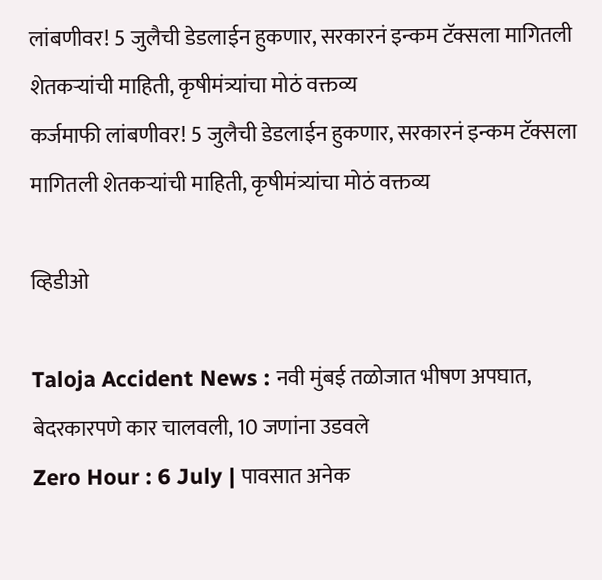लांबणीवर! 5 जुलैची डेडलाईन हुकणार, सरकारनं इन्कम टॅक्सला मागितली शेतकऱ्यांची माहिती, कृषीमंत्र्यांचा मोठं वक्तव्य
कर्जमाफी लांबणीवर! 5 जुलैची डेडलाईन हुकणार, सरकारनं इन्कम टॅक्सला मागितली शेतकऱ्यांची माहिती, कृषीमंत्र्यांचा मोठं वक्तव्य

व्हिडीओ

Taloja Accident News : नवी मुंबई तळोजात भीषण अपघात, बेदरकारपणे कार चालवली, 10 जणांना उडवले
Zero Hour : 6 July | पावसात अनेक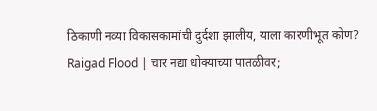ठिकाणी नव्या विकासकामांची दुर्दशा झालीय, याला कारणीभूत कोण?
Raigad Flood | चार नद्या धोक्याच्या पातळीवर;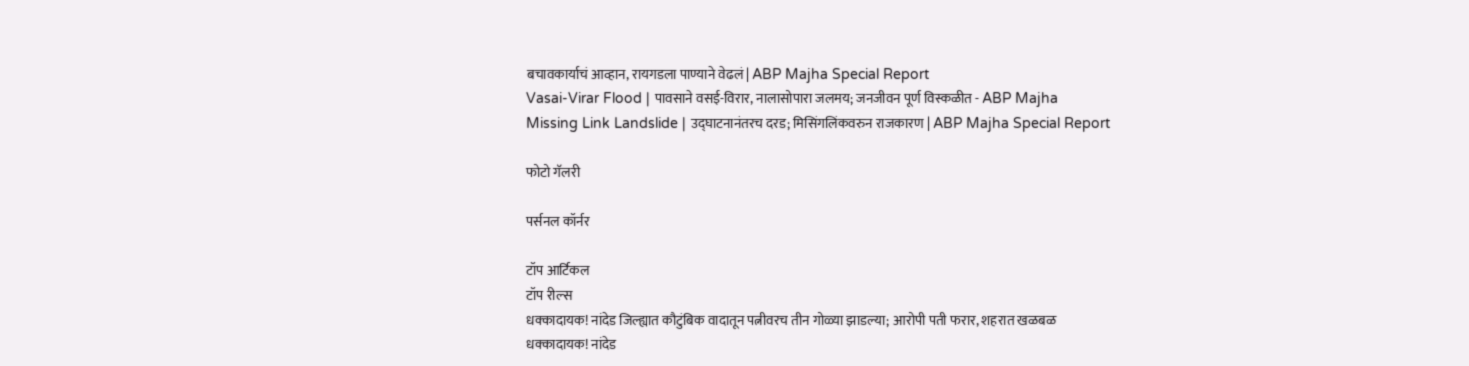बचावकार्याचं आव्हान, रायगडला पाण्याने वेढलं | ABP Majha Special Report
Vasai-Virar Flood | पावसाने वसई-विरार, नालासोपारा जलमय; जनजीवन पूर्ण विस्कळीत - ABP Majha
Missing Link Landslide | उद्घाटनानंतरच दरड; मिसिंगलिंकवरुन राजकारण | ABP Majha Special Report

फोटो गॅलरी

पर्सनल कॉर्नर

टॉप आर्टिकल
टॉप रील्स
धक्कादायक! नांदेड जिल्ह्यात कौटुंबिक वादातून पत्नीवरच तीन गोळ्या झाडल्या; आरोपी पती फरार, शहरात खळबळ
धक्कादायक! नांदेड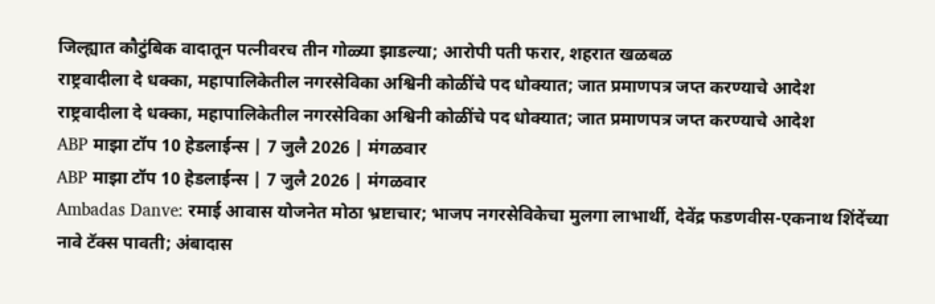जिल्ह्यात कौटुंबिक वादातून पत्नीवरच तीन गोळ्या झाडल्या; आरोपी पती फरार, शहरात खळबळ
राष्ट्रवादीला दे धक्का, महापालिकेतील नगरसेविका अश्विनी कोळींचे पद धोक्यात; जात प्रमाणपत्र जप्त करण्याचे आदेश
राष्ट्रवादीला दे धक्का, महापालिकेतील नगरसेविका अश्विनी कोळींचे पद धोक्यात; जात प्रमाणपत्र जप्त करण्याचे आदेश
ABP माझा टॉप 10 हेडलाईन्स | 7 जुलै 2026 | मंगळवार
ABP माझा टॉप 10 हेडलाईन्स | 7 जुलै 2026 | मंगळवार
Ambadas Danve: रमाई आवास योजनेत मोठा भ्रष्टाचार; भाजप नगरसेविकेचा मुलगा लाभार्थी, देवेंद्र फडणवीस-एकनाथ शिंदेंच्या नावे टॅक्स पावती; अंबादास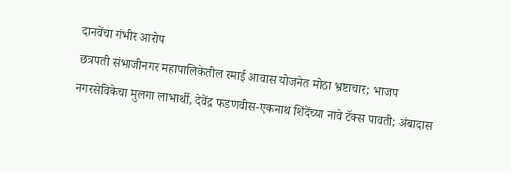दानवेंचा गंभीर आरोप
छत्रपती संभाजीनगर महापालिकेतील रमाई आवास योजनेत मोठा भ्रष्टाचार; भाजप नगरसेविकेचा मुलगा लाभार्थी, देवेंद्र फडणवीस-एकनाथ शिंदेंच्या नावे टॅक्स पावती; अंबादास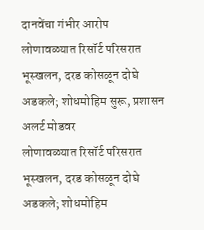दानवेंचा गंभीर आरोप
लोणावळ्यात रिसॉर्ट परिसरात भूस्खलन, दरड कोसळून दोघे अडकले; शोधमोहिम सुरू, प्रशासन अलर्ट मोडवर
लोणावळ्यात रिसॉर्ट परिसरात भूस्खलन, दरड कोसळून दोघे अडकले; शोधमोहिम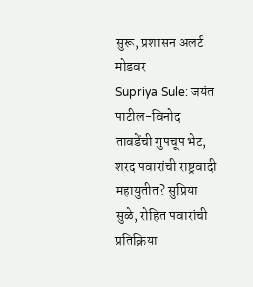सुरू, प्रशासन अलर्ट मोडवर
Supriya Sule: जयंत पाटील-विनोद तावडेंची गुपचूप भेट, शरद पवारांची राष्ट्रवादी महायुतीत? सुप्रिया सुळे, रोहित पवारांची प्रतिक्रिया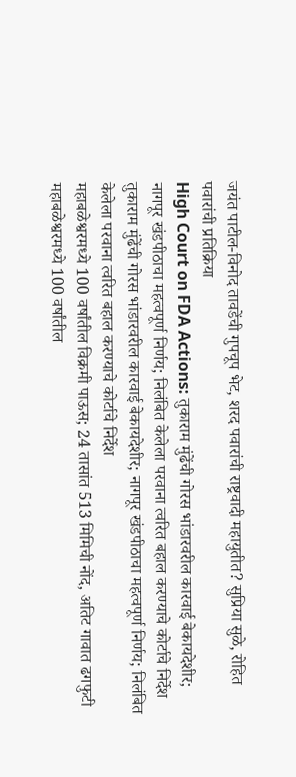जयंत पाटील-विनोद तावडेंची गुपचूप भेट, शरद पवारांची राष्ट्रवादी महायुतीत? सुप्रिया सुळे, रोहित पवारांची प्रतिक्रिया
High Court on FDA Actions: तुकाराम मुंढेंची गोरस भांडारवरील कारवाई बेकायदेशीर; नागपूर खंडपीठाचा महत्वपूर्ण निर्णय; निलंबित केलेला परवाना त्वरित बहाल करण्याचे कोर्टाचे निर्देश
तुकाराम मुंढेंची गोरस भांडारवरील कारवाई बेकायदेशीर; नागपूर खंडपीठाचा महत्वपूर्ण निर्णय; निलंबित केलेला परवाना त्वरित बहाल करण्याचे कोर्टाचे निर्देश
महाबळेश्वरमध्ये 100 वर्षांतील विक्रमी पाऊस; 24 तासांत 513 मिमिची नोंद, अतिट गावात ढगफुटी
महाबळेश्वरमध्ये 100 वर्षांतील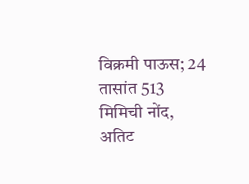विक्रमी पाऊस; 24 तासांत 513 मिमिची नोंद, अतिट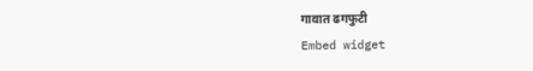गावात ढगफुटी
Embed widget